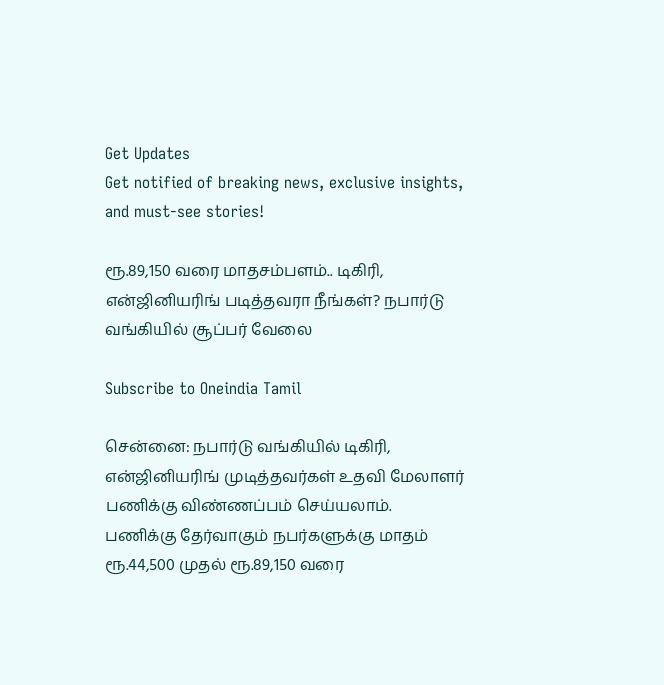Get Updates
Get notified of breaking news, exclusive insights, and must-see stories!

ரூ.89,150 வரை மாதசம்பளம்.. டிகிரி, என்ஜினியரிங் படித்தவரா நீங்கள்? நபார்டு வங்கியில் சூப்பர் வேலை

Subscribe to Oneindia Tamil

சென்னை: நபார்டு வங்கியில் டிகிரி, என்ஜினியரிங் முடித்தவர்கள் உதவி மேலாளர் பணிக்கு விண்ணப்பம் செய்யலாம். பணிக்கு தேர்வாகும் நபர்களுக்கு மாதம் ரூ.44,500 முதல் ரூ.89,150 வரை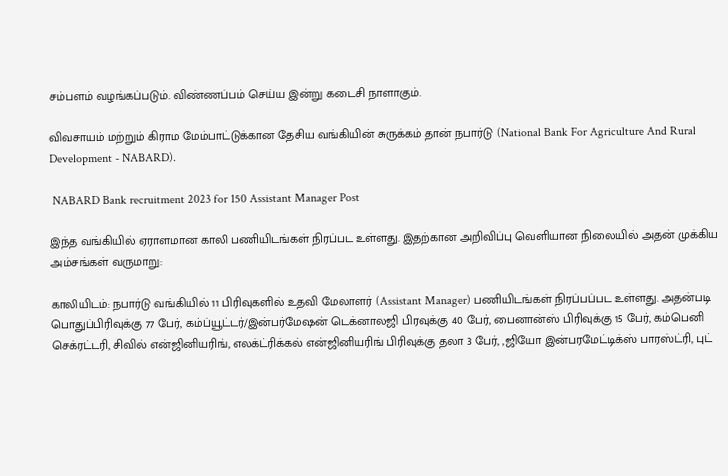சம்பளம் வழங்கப்படும். விண்ணப்பம் செய்ய இன்று கடைசி நாளாகும்.

விவசாயம் மற்றும் கிராம மேம்பாட்டுக்கான தேசிய வங்கியின் சுருக்கம் தான் நபார்டு (National Bank For Agriculture And Rural Development - NABARD).

 NABARD Bank recruitment 2023 for 150 Assistant Manager Post

இந்த வங்கியில் ஏராளமான காலி பணியிடங்கள் நிரப்பட உள்ளது. இதற்கான அறிவிப்பு வெளியான நிலையில் அதன் முக்கிய அம்சங்கள் வருமாறு:

காலியிடம்: நபார்டு வங்கியில் 11 பிரிவுகளில் உதவி மேலாளர் (Assistant Manager) பணியிடங்கள் நிரப்பப்பட உள்ளது. அதன்படி பொதுப்பிரிவுக்கு 77 பேர், கம்ப்யூட்டர்/இன்பர்மேஷன் டெக்னாலஜி பிரவுக்கு 40 பேர், பைனான்ஸ் பிரிவுக்கு 15 பேர், கம்பெனி செக்ரட்டரி, சிவில் என்ஜினியரிங், எலக்ட்ரிக்கல் என்ஜினியரிங் பிரிவுக்கு தலா 3 பேர், ,ஜியோ இன்பரமேட்டிக்ஸ் பாரஸ்ட்ரி, புட்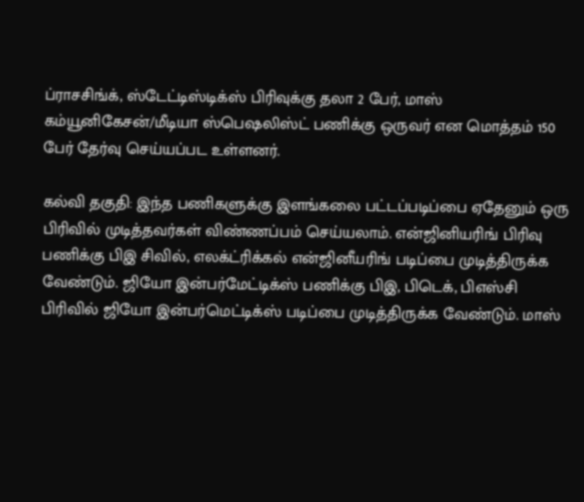ப்ராசசிங்க், ஸ்டேட்டிஸ்டிக்ஸ் பிரிவுக்கு தலா 2 பேர், மாஸ் கம்யூனிகேசன்/மீடியா ஸ்பெஷலிஸ்ட் பணிக்கு ஒருவர் என மொத்தம் 150 பேர் தேர்வு செய்யப்பட உள்ளனர்.

கல்வி தகுதி: இந்த பணிகளுக்கு இளங்கலை பட்டப்படிப்பை ஏதேனும் ஒரு பிரிவில் முடித்தவர்கள் விண்ணப்பம் செய்யலாம். என்ஜினியரிங் பிரிவு பணிக்கு பிஇ சிவில், எலக்ட்ரிக்கல் என்ஜினீயரிங் படிப்பை முடித்திருக்க வேண்டும். ஜியோ இன்பர்மேட்டிக்ஸ் பணிக்கு பிஇ, பிடெக், பிஎஸ்சி பிரிவில் ஜியோ இன்பர்மெட்டிக்ஸ் படிப்பை முடித்திருக்க வேண்டும். மாஸ்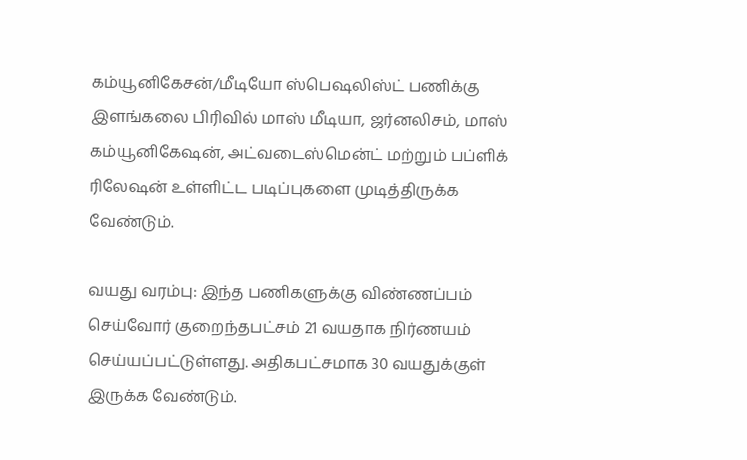கம்யூனிகேசன்/மீடியோ ஸ்பெஷலிஸ்ட் பணிக்கு இளங்கலை பிரிவில் மாஸ் மீடியா, ஜர்னலிசம், மாஸ் கம்யூனிகேஷன், அட்வடைஸ்மென்ட் மற்றும் பப்ளிக் ரிலேஷன் உள்ளிட்ட படிப்புகளை முடித்திருக்க வேண்டும்.

வயது வரம்பு: இந்த பணிகளுக்கு விண்ணப்பம் செய்வோர் குறைந்தபட்சம் 21 வயதாக நிர்ணயம் செய்யப்பட்டுள்ளது. அதிகபட்சமாக 30 வயதுக்குள் இருக்க வேண்டும்.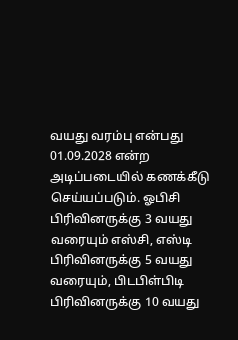வயது வரம்பு என்பது 01.09.2028 என்ற அடிப்படையில் கணக்கீடு செய்யப்படும். ஓபிசி பிரிவினருக்கு 3 வயது வரையும் எஸ்சி, எஸ்டி பிரிவினருக்கு 5 வயது வரையும், பிடபிள்பிடி பிரிவினருக்கு 10 வயது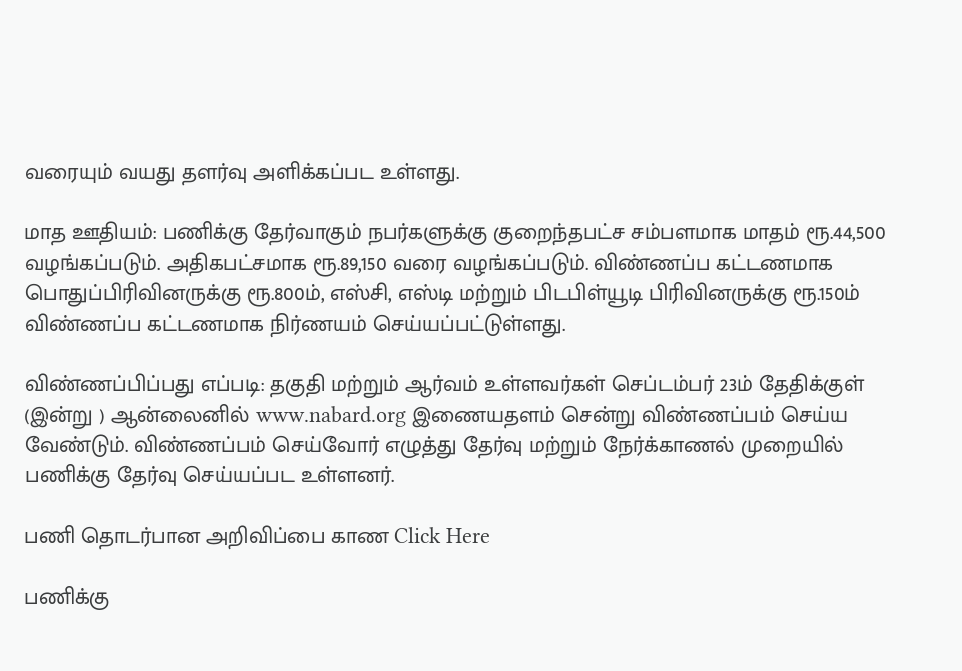வரையும் வயது தளர்வு அளிக்கப்பட உள்ளது.

மாத ஊதியம்: பணிக்கு தேர்வாகும் நபர்களுக்கு குறைந்தபட்ச சம்பளமாக மாதம் ரூ.44,500 வழங்கப்படும். அதிகபட்சமாக ரூ.89,150 வரை வழங்கப்படும். விண்ணப்ப கட்டணமாக பொதுப்பிரிவினருக்கு ரூ.800ம், எஸ்சி, எஸ்டி மற்றும் பிடபிள்யூடி பிரிவினருக்கு ரூ.150ம் விண்ணப்ப கட்டணமாக நிர்ணயம் செய்யப்பட்டுள்ளது.

விண்ணப்பிப்பது எப்படி: தகுதி மற்றும் ஆர்வம் உள்ளவர்கள் செப்டம்பர் 23ம் தேதிக்குள் (இன்று ) ஆன்லைனில் www.nabard.org இணையதளம் சென்று விண்ணப்பம் செய்ய வேண்டும். விண்ணப்பம் செய்வோர் எழுத்து தேர்வு மற்றும் நேர்க்காணல் முறையில் பணிக்கு தேர்வு செய்யப்பட உள்ளனர்.

பணி தொடர்பான அறிவிப்பை காண Click Here

பணிக்கு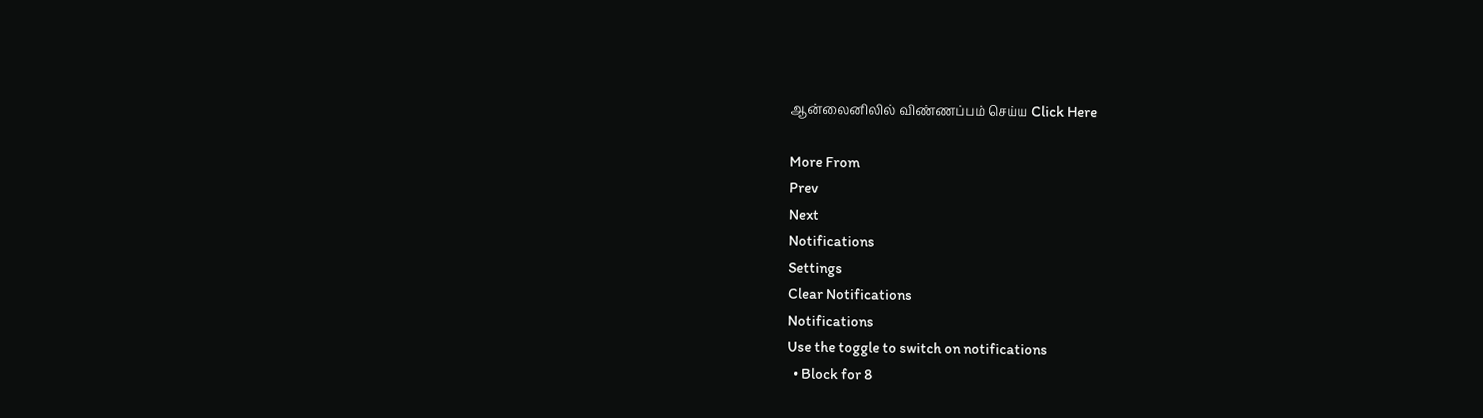ஆன்லைனிலில் விண்ணப்பம் செய்ய Click Here

More From
Prev
Next
Notifications
Settings
Clear Notifications
Notifications
Use the toggle to switch on notifications
  • Block for 8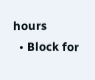hours
  • Block for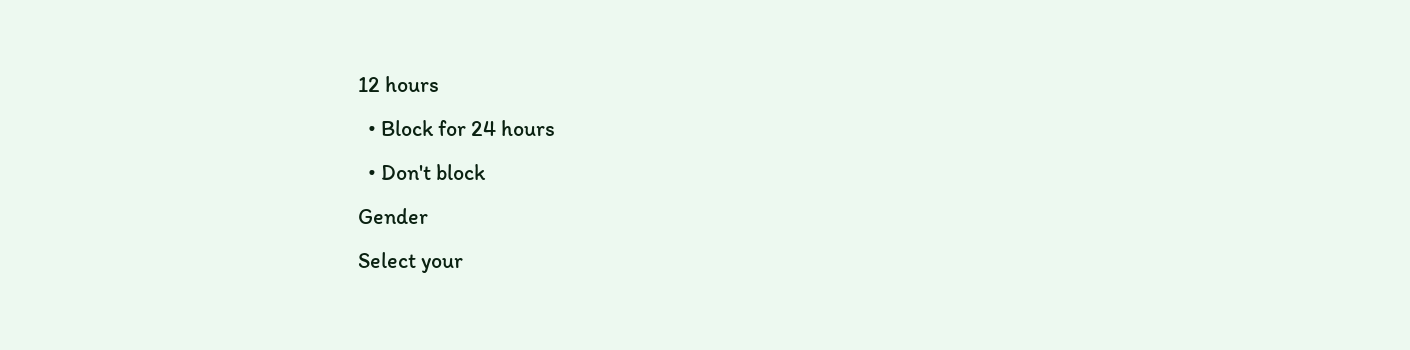12 hours
  • Block for 24 hours
  • Don't block
Gender
Select your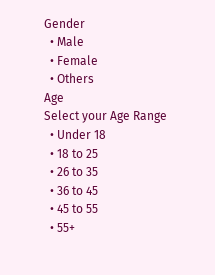Gender
  • Male
  • Female
  • Others
Age
Select your Age Range
  • Under 18
  • 18 to 25
  • 26 to 35
  • 36 to 45
  • 45 to 55
  • 55+